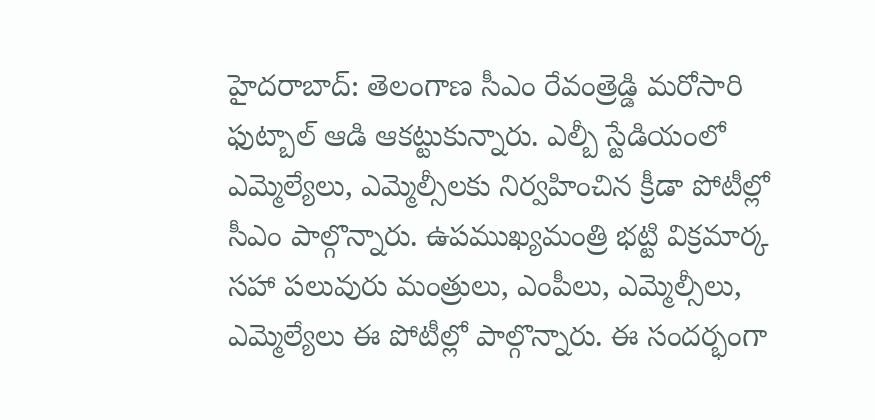హైదరాబాద్: తెలంగాణ సీఎం రేవంత్రెడ్డి మరోసారి ఫుట్బాల్ ఆడి ఆకట్టుకున్నారు. ఎల్బీ స్టేడియంలో ఎమ్మెల్యేలు, ఎమ్మెల్సీలకు నిర్వహించిన క్రీడా పోటీల్లో సీఎం పాల్గొన్నారు. ఉపముఖ్యమంత్రి భట్టి విక్రమార్క సహా పలువురు మంత్రులు, ఎంపీలు, ఎమ్మెల్సీలు, ఎమ్మెల్యేలు ఈ పోటీల్లో పాల్గొన్నారు. ఈ సందర్భంగా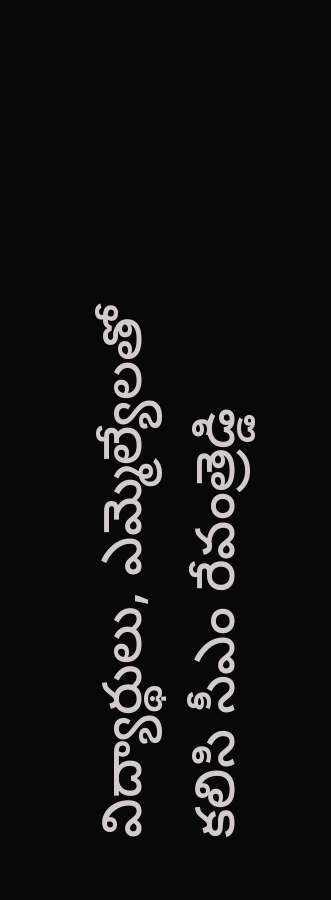విద్యార్థులు, ఎమ్మెల్యేలతో కలిసి సీఎం రేవంత్రెడ్డి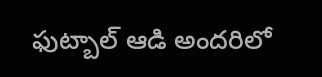ఫుట్బాల్ ఆడి అందరిలో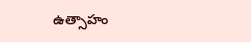ఉత్సాహం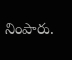నింపారు.